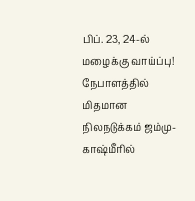பிப். 23, 24-ல் மழைக்கு வாய்ப்பு! நேபாளத்தில் மிதமான நிலநடுக்கம் ஜம்மு-காஷ்மீரில்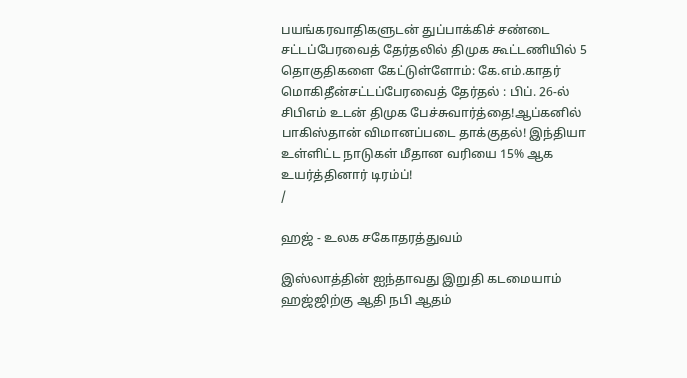பயங்கரவாதிகளுடன் துப்பாக்கிச் சண்டை சட்டப்பேரவைத் தேர்தலில் திமுக கூட்டணியில் 5 தொகுதிகளை கேட்டுள்ளோம்: கே.எம்.காதர் மொகிதீன்சட்டப்பேரவைத் தேர்தல் : பிப். 26-ல் சிபிஎம் உடன் திமுக பேச்சுவார்த்தை!ஆப்கனில் பாகிஸ்தான் விமானப்படை தாக்குதல்! இந்தியா உள்ளிட்ட நாடுகள் மீதான வரியை 15% ஆக உயர்த்தினார் டிரம்ப்!
/

ஹஜ் - உலக சகோதரத்துவம்

இஸ்லாத்தின் ஐந்தாவது இறுதி கடமையாம் ஹஜ்ஜிற்கு ஆதி நபி ஆதம்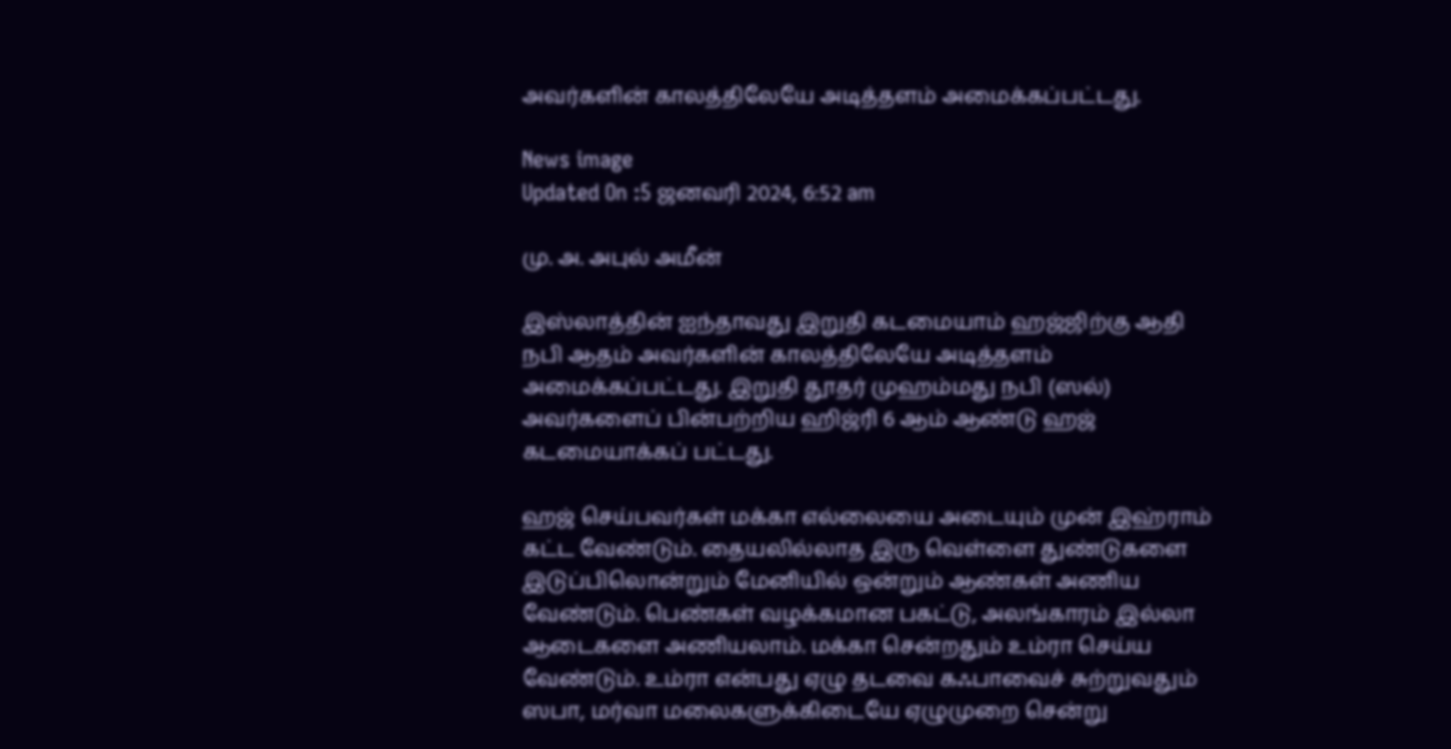அவர்களின் காலத்திலேயே அடித்தளம் அமைக்கப்பட்டது.

News image
Updated On :5 ஜனவரி 2024, 6:52 am

மு. அ. அபுல் அமீன்

இஸ்லாத்தின் ஐந்தாவது இறுதி கடமையாம் ஹஜ்ஜிற்கு ஆதி நபி ஆதம் அவர்களின் காலத்திலேயே அடித்தளம் அமைக்கப்பட்டது. இறுதி தூதர் முஹம்மது நபி (ஸல்) அவர்களைப் பின்பற்றிய ஹிஜ்ரி 6 ஆம் ஆண்டு ஹஜ் கடமையாக்கப் பட்டது.

ஹஜ் செய்பவர்கள் மக்கா எல்லையை அடையும் முன் இஹ்ராம் கட்ட வேண்டும். தையலில்லாத இரு வெள்ளை துண்டுகளை இடுப்பிலொன்றும் மேனியில் ஒன்றும் ஆண்கள் அணிய வேண்டும். பெண்கள் வழக்கமான பகட்டு, அலங்காரம் இல்லா ஆடைகளை அணியலாம். மக்கா சென்றதும் உம்ரா செய்ய வேண்டும். உம்ரா என்பது ஏழு தடவை கஃபாவைச் சுற்றுவதும் ஸபா, மர்வா மலைகளுக்கிடையே ஏழுமுறை சென்று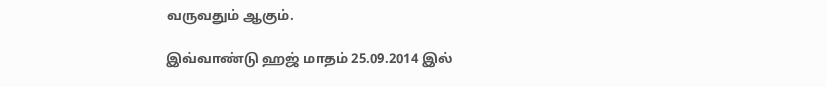வருவதும் ஆகும்.

இவ்வாண்டு ஹஜ் மாதம் 25.09.2014 இல்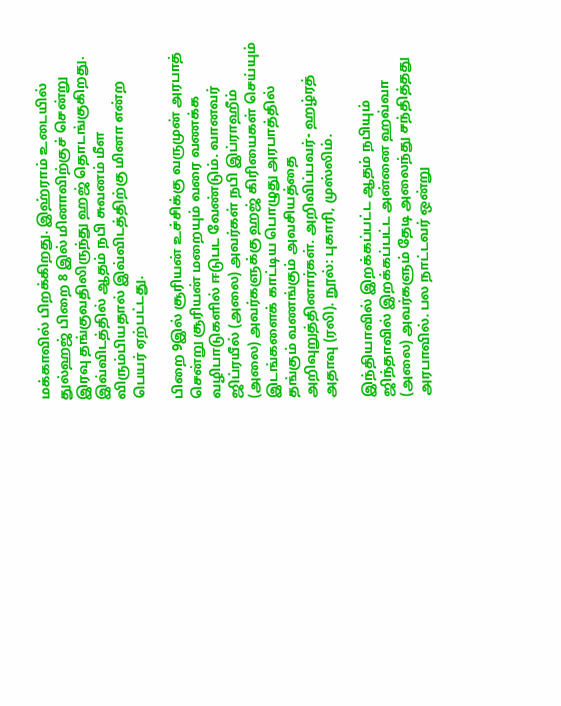மக்காவில் பிறக்கிறது. இஹ்ராம் உடையில் துல்ஹஜ் பிறை 8 இல் மினாவிற்குச் சென்று இரவு தங்குவதிலிருந்து ஹஜ் தொடங்குகிறது. இவ்விடத்தில் ஆதம் நபி சுவனம் மீள விரும்பியதால் இவ்விடத்திற்கு மினா என்ற பெயர் ஏற்பட்டது.

பிறை 9இல் சூரியன் உச்சிக்கு வருமுன் அரபாத் சென்று சூரியன் மறையும் வரை வணக்க வழிபாடுகளில் ஈடுபட வேண்டும். வானவர் ஜிப்ரயீல் (அலை) அவர்கள் நபி இப்ராஹீம் (அலை) அவர்களுக்கு ஹஜ் கிரியைகள் செய்யும் இடங்களைக் காட்டிய பொழுது அரபாத்தில் தங்கும் வணங்கும் அவசியத்தை அறிவுறுத்தினார்கள். அறிவிப்பவர்- ஹழ்ரத் அதாவு (ரலி). நூல்: புகாரி, முஸ்லிம்.

இந்தியாவில் இறக்கப்பட்ட ஆதம் நபியும் ஜிந்தாவில் இறக்கப்பட்ட அன்னை ஹவ்வா (அலை) அவர்களும் தேடி அலைந்து சந்தித்தது அரபாவில். பல நாட்டவர் ஒன்று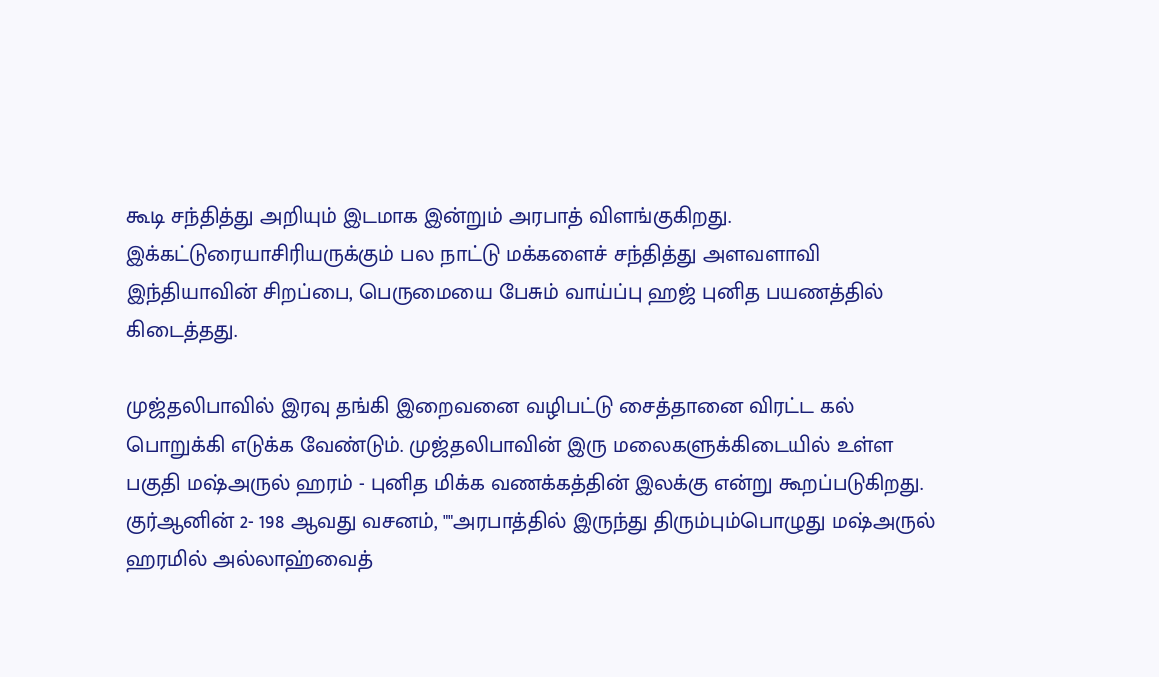கூடி சந்தித்து அறியும் இடமாக இன்றும் அரபாத் விளங்குகிறது. இக்கட்டுரையாசிரியருக்கும் பல நாட்டு மக்களைச் சந்தித்து அளவளாவி இந்தியாவின் சிறப்பை, பெருமையை பேசும் வாய்ப்பு ஹஜ் புனித பயணத்தில் கிடைத்தது.

முஜ்தலிபாவில் இரவு தங்கி இறைவனை வழிபட்டு சைத்தானை விரட்ட கல் பொறுக்கி எடுக்க வேண்டும். முஜ்தலிபாவின் இரு மலைகளுக்கிடையில் உள்ள பகுதி மஷ்அருல் ஹரம் - புனித மிக்க வணக்கத்தின் இலக்கு என்று கூறப்படுகிறது. குர்ஆனின் 2- 198 ஆவது வசனம், ""அரபாத்தில் இருந்து திரும்பும்பொழுது மஷ்அருல் ஹரமில் அல்லாஹ்வைத்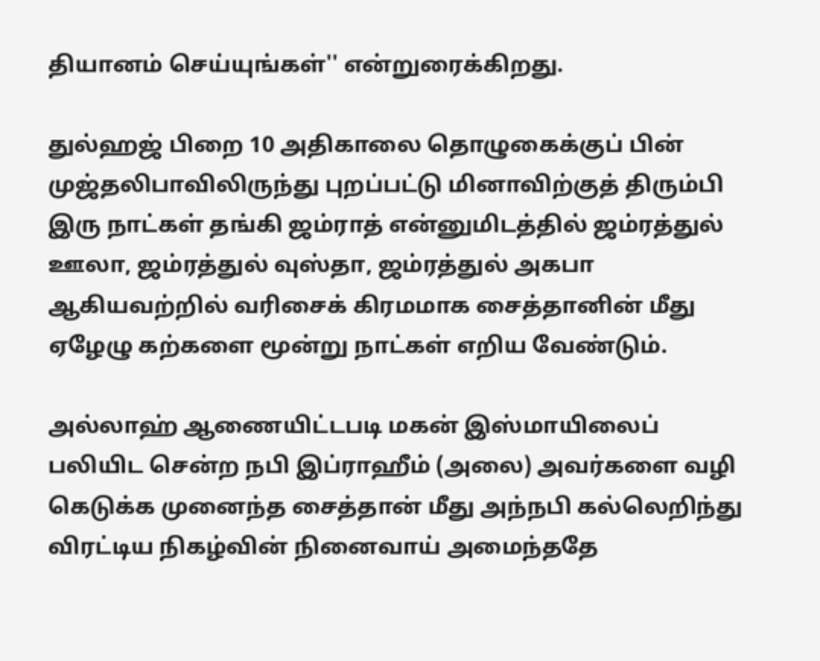தியானம் செய்யுங்கள்'' என்றுரைக்கிறது.

துல்ஹஜ் பிறை 10 அதிகாலை தொழுகைக்குப் பின் முஜ்தலிபாவிலிருந்து புறப்பட்டு மினாவிற்குத் திரும்பி இரு நாட்கள் தங்கி ஜம்ராத் என்னுமிடத்தில் ஜம்ரத்துல் ஊலா, ஜம்ரத்துல் வுஸ்தா, ஜம்ரத்துல் அகபா ஆகியவற்றில் வரிசைக் கிரமமாக சைத்தானின் மீது ஏழேழு கற்களை மூன்று நாட்கள் எறிய வேண்டும்.

அல்லாஹ் ஆணையிட்டபடி மகன் இஸ்மாயிலைப் பலியிட சென்ற நபி இப்ராஹீம் (அலை) அவர்களை வழி கெடுக்க முனைந்த சைத்தான் மீது அந்நபி கல்லெறிந்து விரட்டிய நிகழ்வின் நினைவாய் அமைந்ததே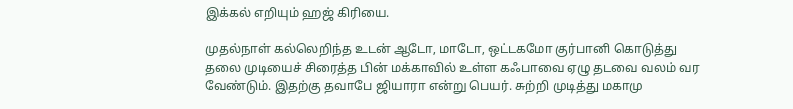இக்கல் எறியும் ஹஜ் கிரியை.

முதல்நாள் கல்லெறிந்த உடன் ஆடோ, மாடோ, ஒட்டகமோ குர்பானி கொடுத்து தலை முடியைச் சிரைத்த பின் மக்காவில் உள்ள கஃபாவை ஏழு தடவை வலம் வர வேண்டும். இதற்கு தவாபே ஜியாரா என்று பெயர். சுற்றி முடித்து மகாமு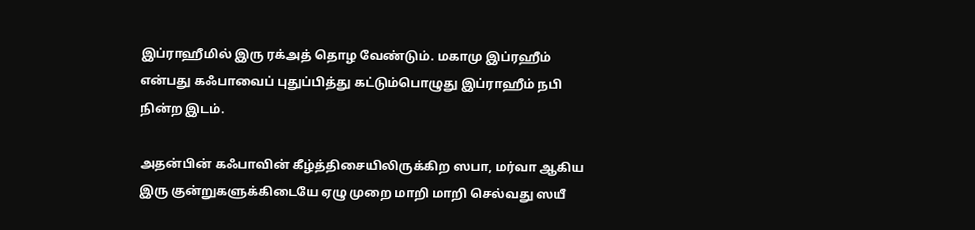இப்ராஹீமில் இரு ரக்அத் தொழ வேண்டும். மகாமு இப்ரஹீம் என்பது கஃபாவைப் புதுப்பித்து கட்டும்பொழுது இப்ராஹீம் நபி நின்ற இடம்.

அதன்பின் கஃபாவின் கீழ்த்திசையிலிருக்கிற ஸபா, மர்வா ஆகிய இரு குன்றுகளுக்கிடையே ஏழு முறை மாறி மாறி செல்வது ஸயீ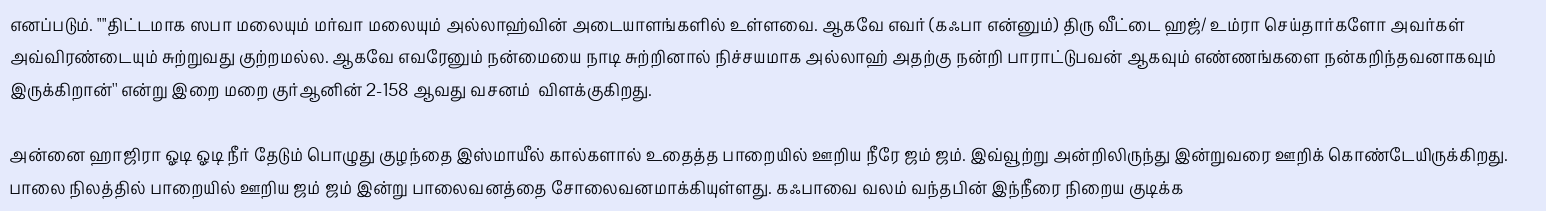எனப்படும். ""திட்டமாக ஸபா மலையும் மர்வா மலையும் அல்லாஹ்வின் அடையாளங்களில் உள்ளவை. ஆகவே எவர் (கஃபா என்னும்) திரு வீட்டை ஹஜ்/ உம்ரா செய்தார்களோ அவர்கள் அவ்விரண்டையும் சுற்றுவது குற்றமல்ல. ஆகவே எவரேனும் நன்மையை நாடி சுற்றினால் நிச்சயமாக அல்லாஹ் அதற்கு நன்றி பாராட்டுபவன் ஆகவும் எண்ணங்களை நன்கறிந்தவனாகவும் இருக்கிறான்'' என்று இறை மறை குர்ஆனின் 2-158 ஆவது வசனம்  விளக்குகிறது.

அன்னை ஹாஜிரா ஓடி ஓடி நீர் தேடும் பொழுது குழந்தை இஸ்மாயீல் கால்களால் உதைத்த பாறையில் ஊறிய நீரே ஜம் ஜம். இவ்வூற்று அன்றிலிருந்து இன்றுவரை ஊறிக் கொண்டேயிருக்கிறது. பாலை நிலத்தில் பாறையில் ஊறிய ஜம் ஜம் இன்று பாலைவனத்தை சோலைவனமாக்கியுள்ளது. கஃபாவை வலம் வந்தபின் இந்நீரை நிறைய குடிக்க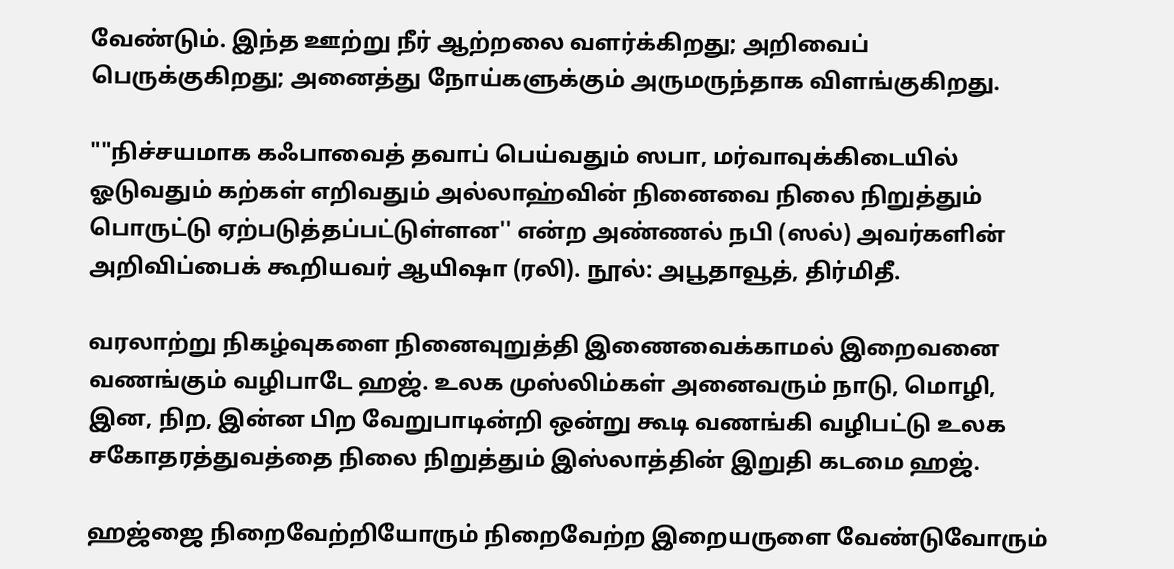வேண்டும். இந்த ஊற்று நீர் ஆற்றலை வளர்க்கிறது; அறிவைப் பெருக்குகிறது; அனைத்து நோய்களுக்கும் அருமருந்தாக விளங்குகிறது.

""நிச்சயமாக கஃபாவைத் தவாப் பெய்வதும் ஸபா, மர்வாவுக்கிடையில் ஓடுவதும் கற்கள் எறிவதும் அல்லாஹ்வின் நினைவை நிலை நிறுத்தும் பொருட்டு ஏற்படுத்தப்பட்டுள்ளன'' என்ற அண்ணல் நபி (ஸல்) அவர்களின் அறிவிப்பைக் கூறியவர் ஆயிஷா (ரலி). நூல்: அபூதாவூத், திர்மிதீ.

வரலாற்று நிகழ்வுகளை நினைவுறுத்தி இணைவைக்காமல் இறைவனை வணங்கும் வழிபாடே ஹஜ். உலக முஸ்லிம்கள் அனைவரும் நாடு, மொழி, இன, நிற, இன்ன பிற வேறுபாடின்றி ஒன்று கூடி வணங்கி வழிபட்டு உலக சகோதரத்துவத்தை நிலை நிறுத்தும் இஸ்லாத்தின் இறுதி கடமை ஹஜ்.

ஹஜ்ஜை நிறைவேற்றியோரும் நிறைவேற்ற இறையருளை வேண்டுவோரும்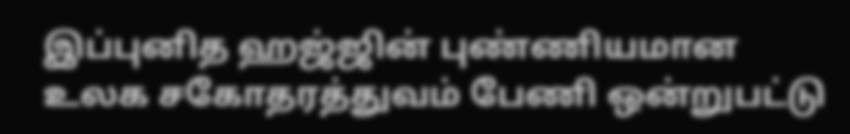இப்புனித ஹஜ்ஜின் புண்ணியமான உலக சகோதரத்துவம் பேணி ஒன்றுபட்டு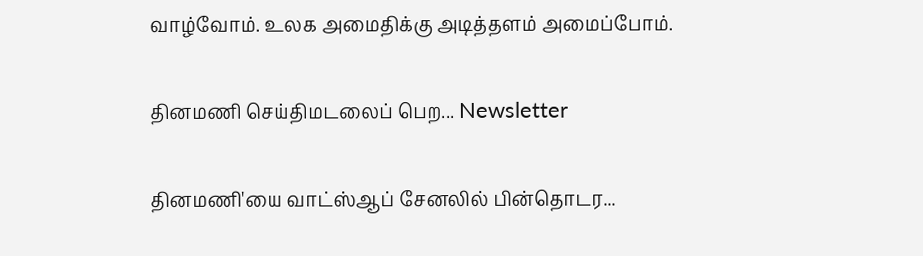வாழ்வோம். உலக அமைதிக்கு அடித்தளம் அமைப்போம்.

தினமணி செய்திமடலைப் பெற... Newsletter

தினமணி'யை வாட்ஸ்ஆப் சேனலில் பின்தொடர...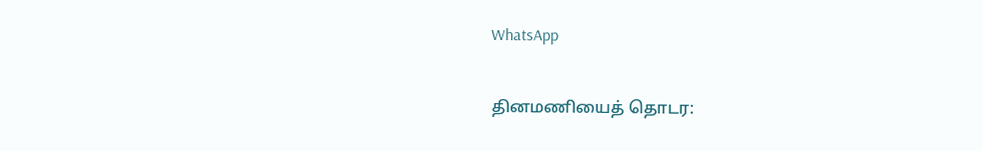WhatsApp

தினமணியைத் தொடர: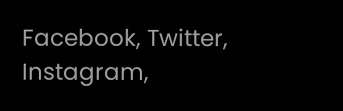Facebook, Twitter, Instagram,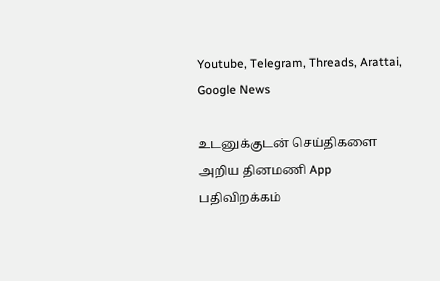Youtube, Telegram, Threads, Arattai, Google News

உடனுக்குடன் செய்திகளை அறிய தினமணி App பதிவிறக்கம்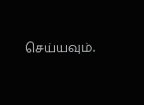செய்யவும்.